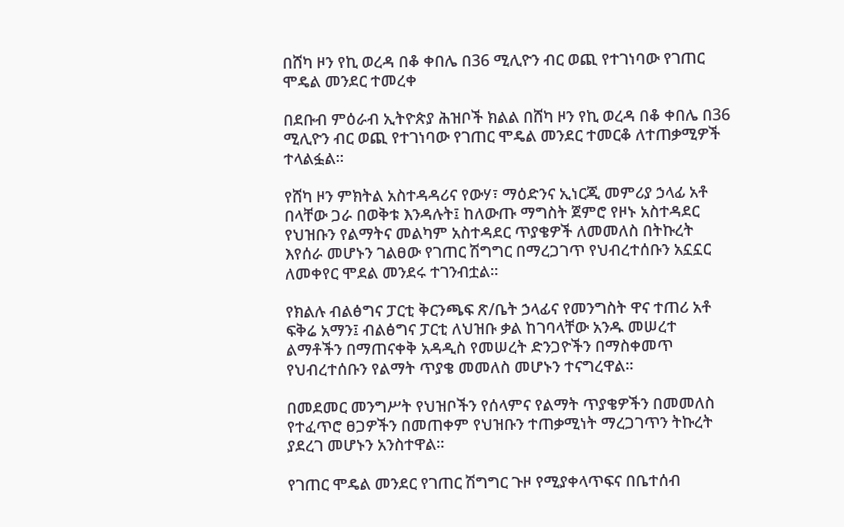በሸካ ዞን የኪ ወረዳ በቆ ቀበሌ በ36 ሚሊዮን ብር ወጪ የተገነባው የገጠር ሞዴል መንደር ተመረቀ

በደቡብ ምዕራብ ኢትዮጵያ ሕዝቦች ክልል በሸካ ዞን የኪ ወረዳ በቆ ቀበሌ በ36 ሚሊዮን ብር ወጪ የተገነባው የገጠር ሞዴል መንደር ተመርቆ ለተጠቃሚዎች ተላልፏል።

የሸካ ዞን ምክትል አስተዳዳሪና የውሃ፣ ማዕድንና ኢነርጂ መምሪያ ኃላፊ አቶ በላቸው ጋራ በወቅቱ እንዳሉት፤ ከለውጡ ማግስት ጀምሮ የዞኑ አስተዳደር የህዝቡን የልማትና መልካም አስተዳደር ጥያቄዎች ለመመለስ በትኩረት እየሰራ መሆኑን ገልፀው የገጠር ሽግግር በማረጋገጥ የህብረተሰቡን አኗኗር ለመቀየር ሞደል መንደሩ ተገንብቷል።

የክልሉ ብልፅግና ፓርቲ ቅርንጫፍ ጽ/ቤት ኃላፊና የመንግስት ዋና ተጠሪ አቶ ፍቅሬ አማን፤ ብልፅግና ፓርቲ ለህዝቡ ቃል ከገባላቸው አንዱ መሠረተ ልማቶችን በማጠናቀቅ አዳዲስ የመሠረት ድንጋዮችን በማስቀመጥ የህብረተሰቡን የልማት ጥያቄ መመለስ መሆኑን ተናግረዋል።

በመደመር መንግሥት የህዝቦችን የሰላምና የልማት ጥያቄዎችን በመመለስ የተፈጥሮ ፀጋዎችን በመጠቀም የህዝቡን ተጠቃሚነት ማረጋገጥን ትኩረት ያደረገ መሆኑን አንስተዋል።

የገጠር ሞዴል መንደር የገጠር ሽግግር ጉዞ የሚያቀላጥፍና በቤተሰብ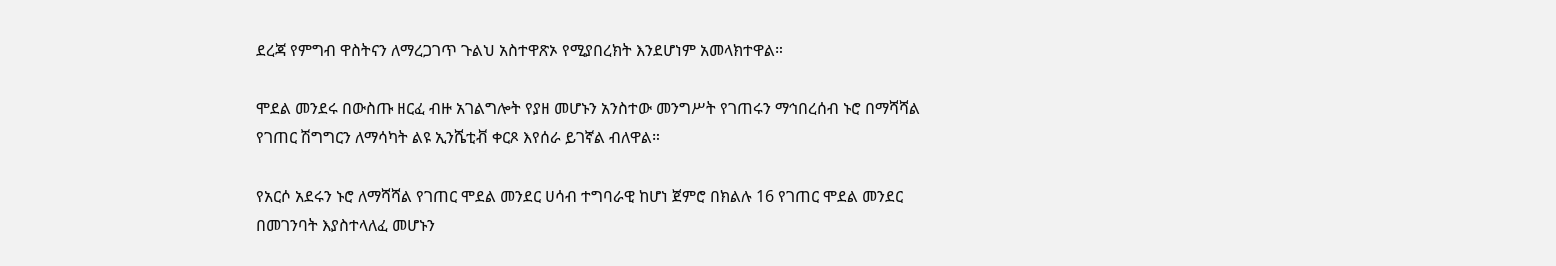ደረጃ የምግብ ዋስትናን ለማረጋገጥ ጉልህ አስተዋጽኦ የሚያበረክት እንደሆነም አመላክተዋል።

ሞደል መንደሩ በውስጡ ዘርፈ ብዙ አገልግሎት የያዘ መሆኑን አንስተው መንግሥት የገጠሩን ማኅበረሰብ ኑሮ በማሻሻል የገጠር ሽግግርን ለማሳካት ልዩ ኢንሼቲቭ ቀርጾ እየሰራ ይገኛል ብለዋል።

የአርሶ አደሩን ኑሮ ለማሻሻል የገጠር ሞደል መንደር ሀሳብ ተግባራዊ ከሆነ ጀምሮ በክልሉ 16 የገጠር ሞደል መንደር በመገንባት እያስተላለፈ መሆኑን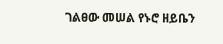ገልፀው መሠል የኑሮ ዘይቤን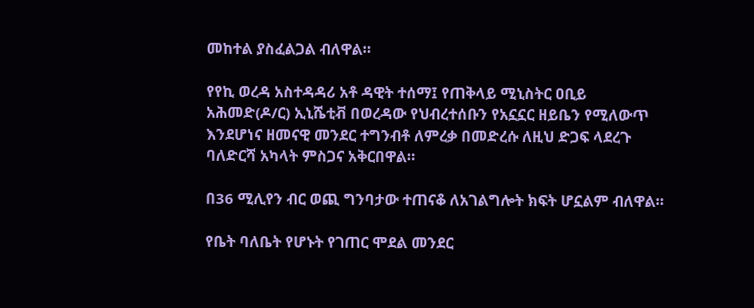መከተል ያስፈልጋል ብለዋል።

የየኪ ወረዳ አስተዳዳሪ አቶ ዳዊት ተሰማ፤ የጠቅላይ ሚኒስትር ዐቢይ አሕመድ(ዶ/ር) ኢኒሼቲቭ በወረዳው የህብረተሰቡን የአኗኗር ዘይቤን የሚለውጥ እንደሆነና ዘመናዊ መንደር ተግንብቶ ለምረቃ በመድረሱ ለዚህ ድጋፍ ላደረጉ ባለድርሻ አካላት ምስጋና አቅርበዋል።

በ36 ሚሊየን ብር ወጪ ግንባታው ተጠናቆ ለአገልግሎት ክፍት ሆኗልም ብለዋል።

የቤት ባለቤት የሆኑት የገጠር ሞደል መንደር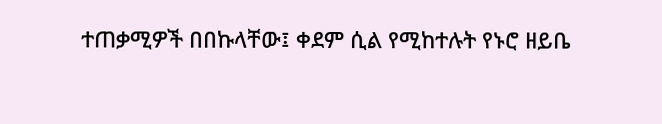ተጠቃሚዎች በበኩላቸው፤ ቀደም ሲል የሚከተሉት የኑሮ ዘይቤ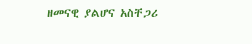ዘመናዊ ያልሆና አስቸጋሪ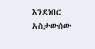እንደነበር አስታውሰው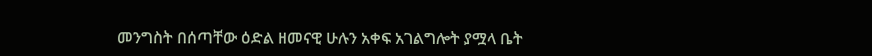መንግስት በሰጣቸው ዕድል ዘመናዊ ሁሉን አቀፍ አገልግሎት ያሟላ ቤት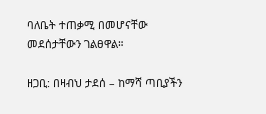ባለቤት ተጠቃሚ በመሆናቸው መደሰታቸውን ገልፀዋል።

ዘጋቢ: በዛብህ ታደሰ – ከማሻ ጣቢያችን